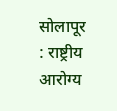सोलापूर : राष्ट्रीय आरोग्य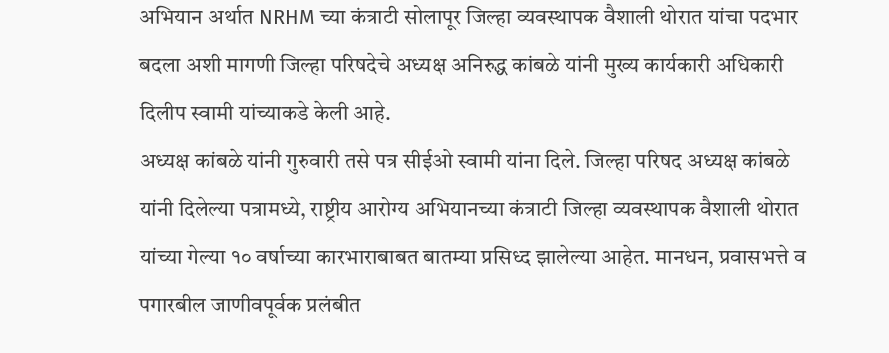अभियान अर्थात NRHM च्या कंत्राटी सोलापूर जिल्हा व्यवस्थापक वैशाली थोरात यांचा पदभार बदला अशी मागणी जिल्हा परिषदेचे अध्यक्ष अनिरुद्ध कांबळे यांनी मुख्य कार्यकारी अधिकारी दिलीप स्वामी यांच्याकडे केली आहे.
अध्यक्ष कांबळे यांनी गुरुवारी तसे पत्र सीईओ स्वामी यांना दिले. जिल्हा परिषद अध्यक्ष कांबळे यांनी दिलेल्या पत्रामध्ये, राष्ट्रीय आरोग्य अभियानच्या कंत्राटी जिल्हा व्यवस्थापक वैशाली थोरात यांच्या गेल्या १० वर्षाच्या कारभाराबाबत बातम्या प्रसिध्द झालेल्या आहेत. मानधन, प्रवासभत्ते व पगारबील जाणीवपूर्वक प्रलंबीत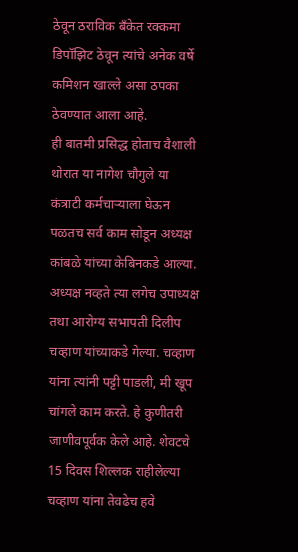ठेवून ठराविक बँकेत रक्कमा डिपॉझिट ठेवून त्यांचे अनेक वर्षे कमिशन खाल्ले असा ठपका ठेवण्यात आला आहे.
ही बातमी प्रसिद्ध होताच वैशाली थोरात या नागेश चौगुले या कंत्राटी कर्मचाऱ्याला घेऊन पळतच सर्व काम सोडून अध्यक्ष कांबळे यांच्या केबिनकडे आल्या. अध्यक्ष नव्हते त्या लगेच उपाध्यक्ष तथा आरोग्य सभापती दिलीप चव्हाण यांच्याकडे गेल्या. चव्हाण यांना त्यांनी पट्टी पाडली, मी खूप चांगले काम करते. हे कुणीतरी जाणीवपूर्वक केले आहे. शेवटचे 15 दिवस शिल्लक राहीलेल्या चव्हाण यांना तेवढेच हवे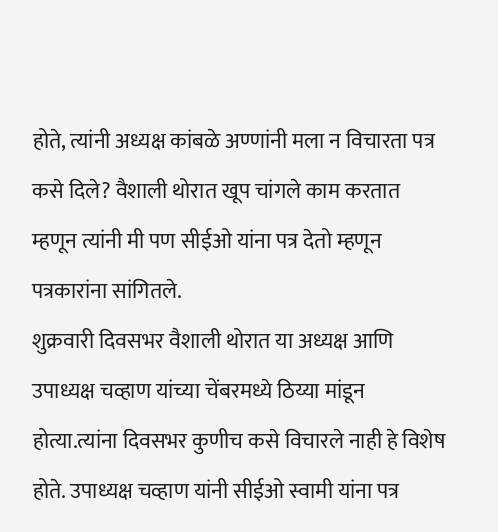होते, त्यांनी अध्यक्ष कांबळे अण्णांनी मला न विचारता पत्र कसे दिले? वैशाली थोरात खूप चांगले काम करतात म्हणून त्यांनी मी पण सीईओ यांना पत्र देतो म्हणून पत्रकारांना सांगितले.
शुक्रवारी दिवसभर वैशाली थोरात या अध्यक्ष आणि उपाध्यक्ष चव्हाण यांच्या चेंबरमध्ये ठिय्या मांडून होत्या.त्यांना दिवसभर कुणीच कसे विचारले नाही हे विशेष होते. उपाध्यक्ष चव्हाण यांनी सीईओ स्वामी यांना पत्र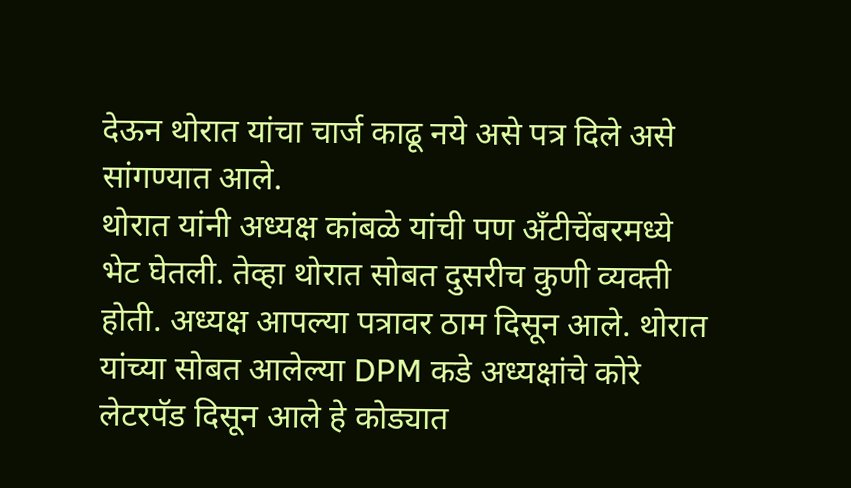देऊन थोरात यांचा चार्ज काढू नये असे पत्र दिले असे सांगण्यात आले.
थोरात यांनी अध्यक्ष कांबळे यांची पण अँटीचेंबरमध्ये भेट घेतली. तेव्हा थोरात सोबत दुसरीच कुणी व्यक्ती होती. अध्यक्ष आपल्या पत्रावर ठाम दिसून आले. थोरात यांच्या सोबत आलेल्या DPM कडे अध्यक्षांचे कोरे लेटरपॅड दिसून आले हे कोड्यात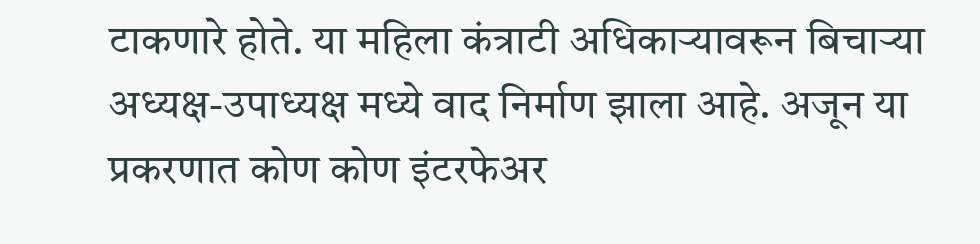टाकणारे होते. या महिला कंत्राटी अधिकाऱ्यावरून बिचाऱ्या अध्यक्ष-उपाध्यक्ष मध्ये वाद निर्माण झाला आहे. अजून या प्रकरणात कोण कोण इंटरफेअर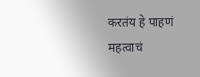करतंय हे पाहणं महत्वाचं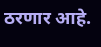ठरणार आहे.